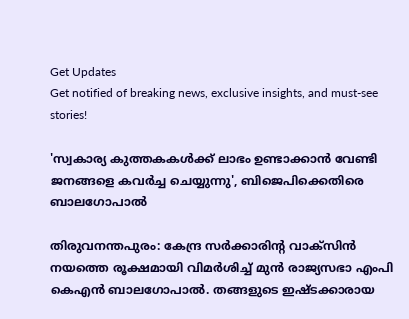Get Updates
Get notified of breaking news, exclusive insights, and must-see stories!

'സ്വകാര്യ കുത്തകകൾക്ക് ലാഭം ഉണ്ടാക്കാൻ വേണ്ടി ജനങ്ങളെ കവർച്ച ചെയ്യുന്നു', ബിജെപിക്കെതിരെ ബാലഗോപാൽ

തിരുവനന്തപുരം: കേന്ദ്ര സർക്കാരിന്റ വാക്സിൻ നയത്തെ രൂക്ഷമായി വിമർശിച്ച് മുൻ രാജ്യസഭാ എംപി കെഎൻ ബാലഗോപാൽ. തങ്ങളുടെ ഇഷ്ടക്കാരായ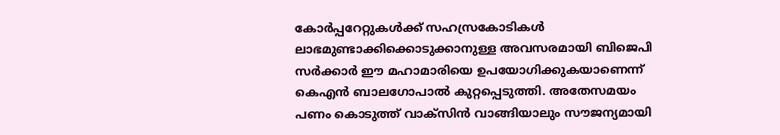കോർപ്പറേറ്റുകൾക്ക് സഹസ്രകോടികൾ ലാഭമുണ്ടാക്കിക്കൊടുക്കാനുള്ള അവസരമായി ബിജെപി സർക്കാർ ഈ മഹാമാരിയെ ഉപയോഗിക്കുകയാണെന്ന് കെഎൻ ബാലഗോപാൽ കുറ്റപ്പെടുത്തി. അതേസമയം പണം കൊടുത്ത് വാക്സിൻ വാങ്ങിയാലും സൗജന്യമായി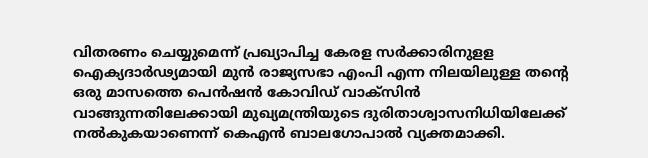വിതരണം ചെയ്യുമെന്ന് പ്രഖ്യാപിച്ച കേരള സർക്കാരിനുളള ഐക്യദാർഢ്യമായി മുൻ രാജ്യസഭാ എംപി എന്ന നിലയിലുള്ള തന്റെ ഒരു മാസത്തെ പെൻഷൻ കോവിഡ് വാക്സിൻ വാങ്ങുന്നതിലേക്കായി മുഖ്യമന്ത്രിയുടെ ദുരിതാശ്വാസനിധിയിലേക്ക് നൽകുകയാണെന്ന് കെഎൻ ബാലഗോപാൽ വ്യക്തമാക്കി.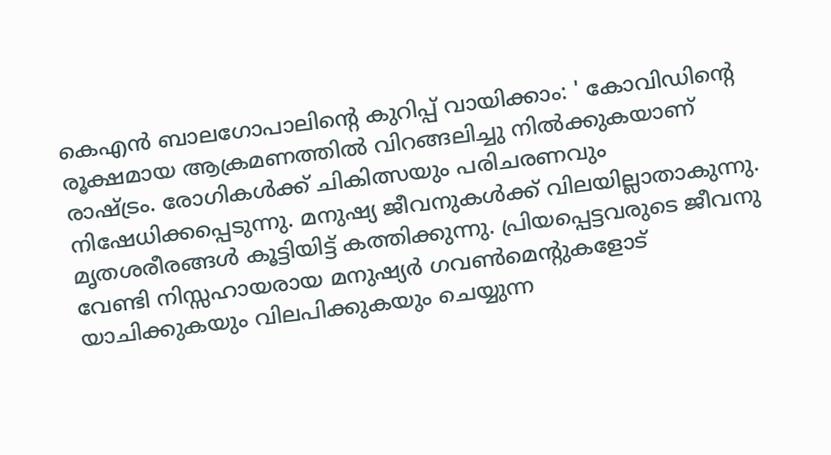കെഎൻ ബാലഗോപാലിന്റെ കുറിപ്പ് വായിക്കാം: ' കോവിഡിന്റെ രൂക്ഷമായ ആക്രമണത്തിൽ വിറങ്ങലിച്ചു നിൽക്കുകയാണ് രാഷ്ട്രം. രോഗികൾക്ക് ചികിത്സയും പരിചരണവും നിഷേധിക്കപ്പെടുന്നു. മനുഷ്യ ജീവനുകൾക്ക് വിലയില്ലാതാകുന്നു. മൃതശരീരങ്ങൾ കൂട്ടിയിട്ട് കത്തിക്കുന്നു. പ്രിയപ്പെട്ടവരുടെ ജീവനു വേണ്ടി നിസ്സഹായരായ മനുഷ്യർ ഗവൺമെന്റുകളോട് യാചിക്കുകയും വിലപിക്കുകയും ചെയ്യുന്ന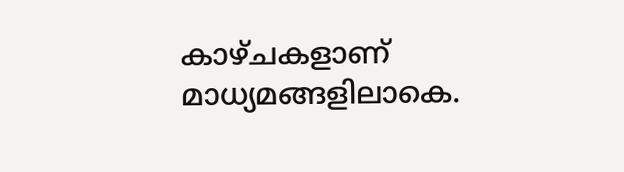കാഴ്ചകളാണ് മാധ്യമങ്ങളിലാകെ.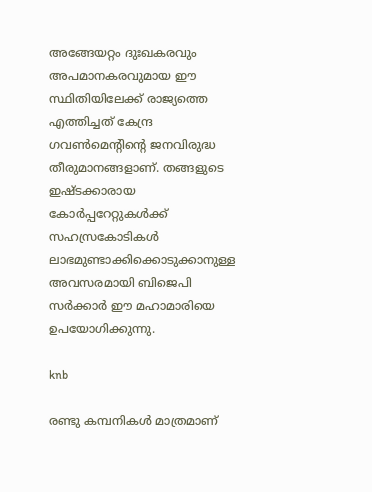അങ്ങേയറ്റം ദുഃഖകരവും അപമാനകരവുമായ ഈ സ്ഥിതിയിലേക്ക് രാജ്യത്തെ എത്തിച്ചത് കേന്ദ്ര ഗവൺമെന്റിന്റെ ജനവിരുദ്ധ തീരുമാനങ്ങളാണ്. തങ്ങളുടെ ഇഷ്ടക്കാരായ കോർപ്പറേറ്റുകൾക്ക് സഹസ്രകോടികൾ ലാഭമുണ്ടാക്കിക്കൊടുക്കാനുള്ള അവസരമായി ബിജെപി സർക്കാർ ഈ മഹാമാരിയെ ഉപയോഗിക്കുന്നു.

knb

രണ്ടു കമ്പനികൾ മാത്രമാണ്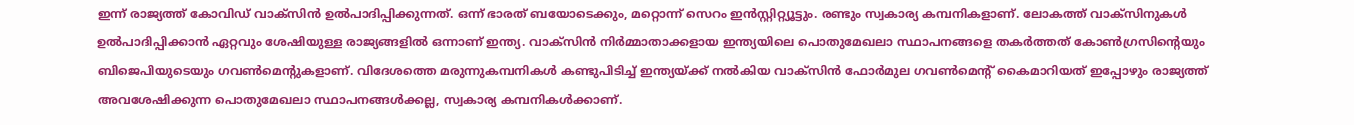ഇന്ന് രാജ്യത്ത് കോവിഡ് വാക്സിൻ ഉൽപാദിപ്പിക്കുന്നത്. ഒന്ന് ഭാരത് ബയോടെക്കും, മറ്റൊന്ന് സെറം ഇൻസ്റ്റിറ്റ്യൂട്ടും. രണ്ടും സ്വകാര്യ കമ്പനികളാണ്. ലോകത്ത് വാക്സിനുകൾ ഉൽപാദിപ്പിക്കാൻ ഏറ്റവും ശേഷിയുള്ള രാജ്യങ്ങളിൽ ഒന്നാണ് ഇന്ത്യ. വാക്സിൻ നിർമ്മാതാക്കളായ ഇന്ത്യയിലെ പൊതുമേഖലാ സ്ഥാപനങ്ങളെ തകർത്തത് കോൺഗ്രസിന്റെയും ബിജെപിയുടെയും ഗവൺമെന്റുകളാണ്. വിദേശത്തെ മരുന്നുകമ്പനികൾ കണ്ടുപിടിച്ച് ഇന്ത്യയ്ക്ക് നൽകിയ വാക്സിൻ ഫോർമുല ഗവൺമെന്റ് കൈമാറിയത് ഇപ്പോഴും രാജ്യത്ത് അവശേഷിക്കുന്ന പൊതുമേഖലാ സ്ഥാപനങ്ങൾക്കല്ല, സ്വകാര്യ കമ്പനികൾക്കാണ്.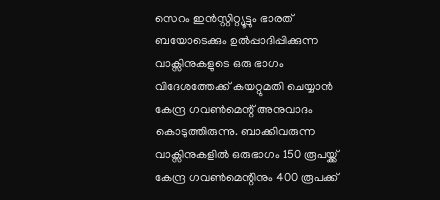സെറം ഇൻസ്റ്റിറ്റ്യൂട്ടും ഭാരത് ബയോടെക്കും ഉൽപ്പാദിപ്പിക്കുന്ന വാക്സിനുകളുടെ ഒരു ഭാഗം വിദേശത്തേക്ക് കയറ്റുമതി ചെയ്യാൻ കേന്ദ്ര ഗവൺമെന്റ് അനുവാദം കൊടുത്തിരുന്നു. ബാക്കിവരുന്ന വാക്സിനുകളിൽ ഒരുഭാഗം 150 രൂപയ്ക്ക് കേന്ദ്ര ഗവൺമെന്റിനും 400 രൂപക്ക്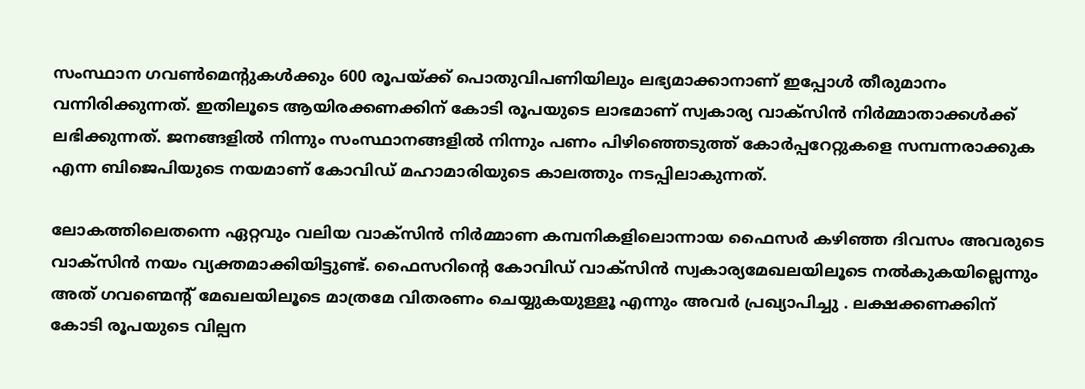സംസ്ഥാന ഗവൺമെന്റുകൾക്കും 600 രൂപയ്ക്ക് പൊതുവിപണിയിലും ലഭ്യമാക്കാനാണ് ഇപ്പോൾ തീരുമാനം വന്നിരിക്കുന്നത്. ഇതിലൂടെ ആയിരക്കണക്കിന് കോടി രൂപയുടെ ലാഭമാണ് സ്വകാര്യ വാക്സിൻ നിർമ്മാതാക്കൾക്ക് ലഭിക്കുന്നത്. ജനങ്ങളിൽ നിന്നും സംസ്ഥാനങ്ങളിൽ നിന്നും പണം പിഴിഞ്ഞെടുത്ത് കോർപ്പറേറ്റുകളെ സമ്പന്നരാക്കുക എന്ന ബിജെപിയുടെ നയമാണ് കോവിഡ് മഹാമാരിയുടെ കാലത്തും നടപ്പിലാകുന്നത്.

ലോകത്തിലെതന്നെ ഏറ്റവും വലിയ വാക്സിൻ നിർമ്മാണ കമ്പനികളിലൊന്നായ ഫൈസർ കഴിഞ്ഞ ദിവസം അവരുടെ വാക്സിൻ നയം വ്യക്തമാക്കിയിട്ടുണ്ട്. ഫൈസറിന്റെ കോവിഡ് വാക്സിൻ സ്വകാര്യമേഖലയിലൂടെ നൽകുകയില്ലെന്നും അത് ഗവണ്മെന്റ് മേഖലയിലൂടെ മാത്രമേ വിതരണം ചെയ്യുകയുള്ളൂ എന്നും അവർ പ്രഖ്യാപിച്ചു . ലക്ഷക്കണക്കിന് കോടി രൂപയുടെ വില്പന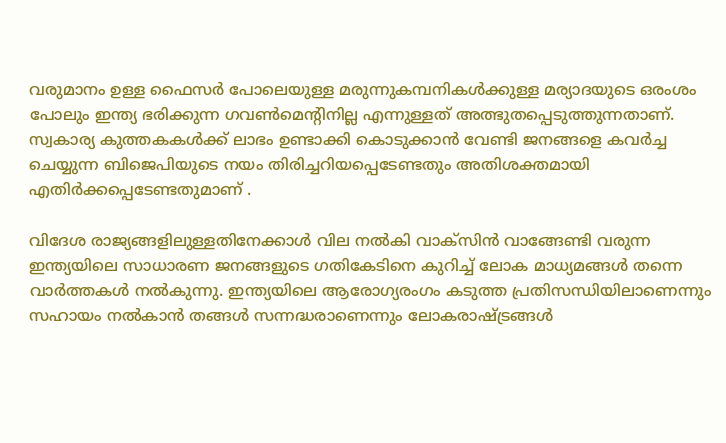വരുമാനം ഉള്ള ഫൈസർ പോലെയുള്ള മരുന്നുകമ്പനികൾക്കുള്ള മര്യാദയുടെ ഒരംശം പോലും ഇന്ത്യ ഭരിക്കുന്ന ഗവൺമെന്റിനില്ല എന്നുള്ളത് അത്ഭുതപ്പെടുത്തുന്നതാണ്. സ്വകാര്യ കുത്തകകൾക്ക് ലാഭം ഉണ്ടാക്കി കൊടുക്കാൻ വേണ്ടി ജനങ്ങളെ കവർച്ച ചെയ്യുന്ന ബിജെപിയുടെ നയം തിരിച്ചറിയപ്പെടേണ്ടതും അതിശക്തമായി എതിർക്കപ്പെടേണ്ടതുമാണ് .

വിദേശ രാജ്യങ്ങളിലുള്ളതിനേക്കാൾ വില നൽകി വാക്സിൻ വാങ്ങേണ്ടി വരുന്ന ഇന്ത്യയിലെ സാധാരണ ജനങ്ങളുടെ ഗതികേടിനെ കുറിച്ച് ലോക മാധ്യമങ്ങൾ തന്നെ വാർത്തകൾ നൽകുന്നു. ഇന്ത്യയിലെ ആരോഗ്യരംഗം കടുത്ത പ്രതിസന്ധിയിലാണെന്നും സഹായം നൽകാൻ തങ്ങൾ സന്നദ്ധരാണെന്നും ലോകരാഷ്ട്രങ്ങൾ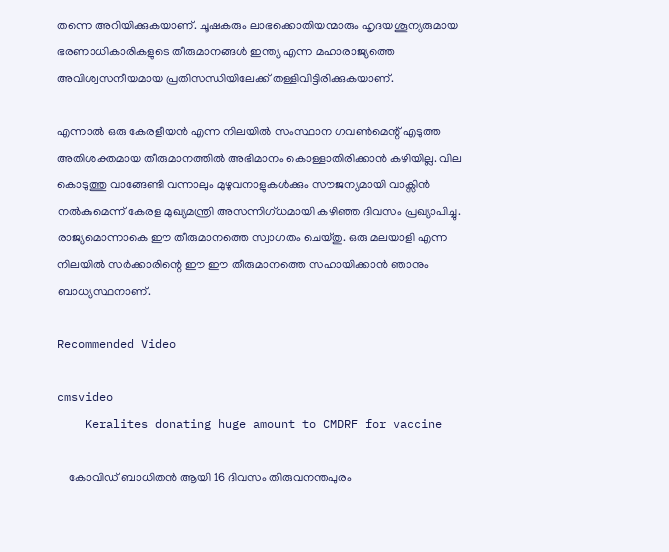തന്നെ അറിയിക്കുകയാണ്. ചൂഷകരും ലാഭക്കൊതിയന്മാരും ഹൃദയശൂന്യരുമായ ഭരണാധികാരികളുടെ തീരുമാനങ്ങൾ ഇന്ത്യ എന്ന മഹാരാജ്യത്തെ അവിശ്വസനീയമായ പ്രതിസന്ധിയിലേക്ക് തള്ളിവിട്ടിരിക്കുകയാണ്.

എന്നാൽ ഒരു കേരളീയൻ എന്ന നിലയിൽ സംസ്ഥാന ഗവൺമെന്റ് എടുത്ത അതിശക്തമായ തീരുമാനത്തിൽ അഭിമാനം കൊള്ളാതിരിക്കാൻ കഴിയില്ല. വില കൊടുത്തു വാങ്ങേണ്ടി വന്നാലും മുഴുവനാളുകൾക്കും സൗജന്യമായി വാക്സിൻ നൽകുമെന്ന് കേരള മുഖ്യമന്ത്രി അസന്നിഗ്ധമായി കഴിഞ്ഞ ദിവസം പ്രഖ്യാപിച്ചു. രാജ്യമൊന്നാകെ ഈ തീരുമാനത്തെ സ്വാഗതം ചെയ്തു. ഒരു മലയാളി എന്ന നിലയിൽ സർക്കാരിന്റെ ഈ ഈ തീരുമാനത്തെ സഹായിക്കാൻ ഞാനും ബാധ്യസ്ഥനാണ്.

Recommended Video

cmsvideo
    Keralites donating huge amount to CMDRF for vaccine

    കോവിഡ് ബാധിതൻ ആയി 16 ദിവസം തിരുവനന്തപുരം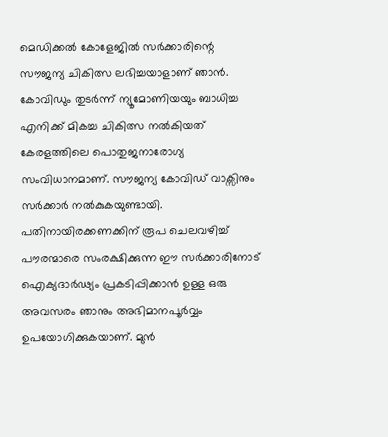മെഡിക്കൽ കോളേജിൽ സർക്കാരിന്റെ സൗജന്യ ചികിത്സ ലഭിച്ചയാളാണ് ഞാൻ. കോവിഡും തുടർന്ന് ന്യൂമോണിയയും ബാധിച്ച എനിക്ക് മികച്ച ചികിത്സ നൽകിയത് കേരളത്തിലെ പൊതുജനാരോഗ്യ സംവിധാനമാണ്. സൗജന്യ കോവിഡ് വാക്സിനും സർക്കാർ നൽകുകയുണ്ടായി. പതിനായിരക്കണക്കിന് രൂപ ചെലവഴിച്ച് പൗരന്മാരെ സംരക്ഷിക്കുന്ന ഈ സർക്കാരിനോട് ഐക്യദാർഢ്യം പ്രകടിപ്പിക്കാൻ ഉള്ള ഒരു അവസരം ഞാനും അഭിമാനപൂർവ്വം ഉപയോഗിക്കുകയാണ്. മുൻ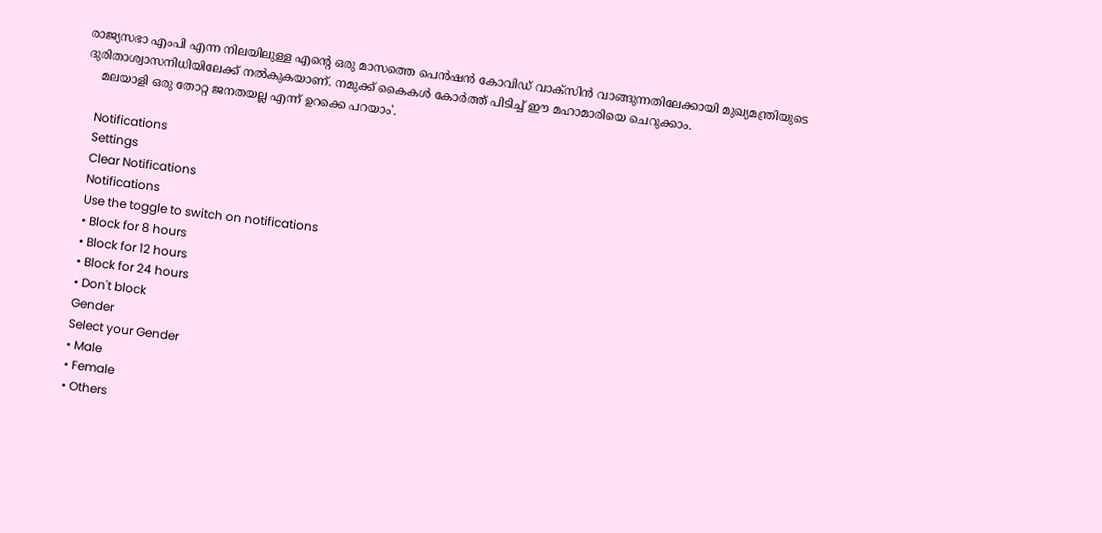രാജ്യസഭാ എംപി എന്ന നിലയിലുള്ള എന്റെ ഒരു മാസത്തെ പെൻഷൻ കോവിഡ് വാക്സിൻ വാങ്ങുന്നതിലേക്കായി മുഖ്യമന്ത്രിയുടെ ദുരിതാശ്വാസനിധിയിലേക്ക് നൽകുകയാണ്. നമുക്ക് കൈകൾ കോർത്ത് പിടിച്ച് ഈ മഹാമാരിയെ ചെറുക്കാം.
    മലയാളി ഒരു തോറ്റ ജനതയല്ല എന്ന് ഉറക്കെ പറയാം'.

    Notifications
    Settings
    Clear Notifications
    Notifications
    Use the toggle to switch on notifications
    • Block for 8 hours
    • Block for 12 hours
    • Block for 24 hours
    • Don't block
    Gender
    Select your Gender
    • Male
    • Female
    • Others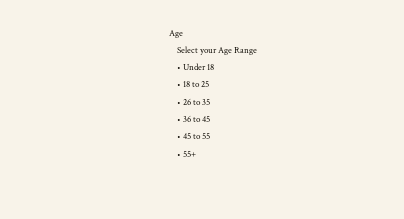Age
    Select your Age Range
    • Under 18
    • 18 to 25
    • 26 to 35
    • 36 to 45
    • 45 to 55
    • 55+